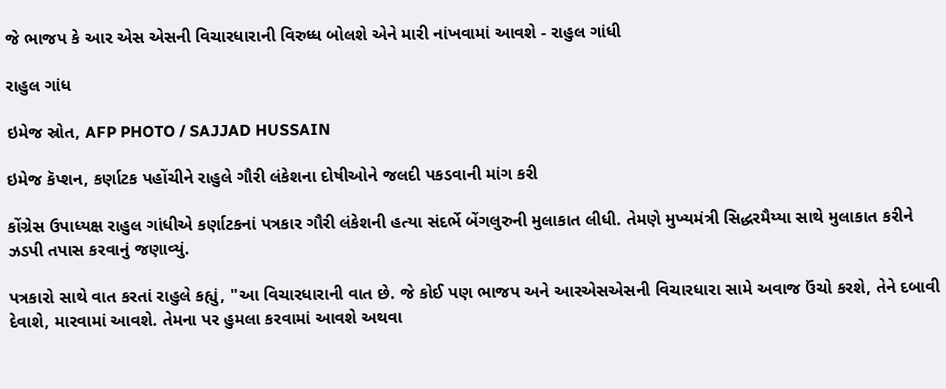જે ભાજપ કે આર એસ એસની વિચારધારાની વિરુધ્ધ બોલશે એને મારી નાંખવામાં આવશે - રાહુલ ગાંધી

રાહુલ ગાંધ

ઇમેજ સ્રોત, AFP PHOTO / SAJJAD HUSSAIN

ઇમેજ કૅપ્શન, કર્ણાટક પહોંચીને રાહુલે ગૌરી લંકેશના દોષીઓને જલદી પકડવાની માંગ કરી

કોંગ્રેસ ઉપાધ્યક્ષ રાહુલ ગાંધીએ કર્ણાટકનાં પત્રકાર ગૌરી લંકેશની હત્યા સંદર્ભે બેંગલુરુની મુલાકાત લીધી. તેમણે મુખ્યમંત્રી સિદ્ધરમૈય્યા સાથે મુલાકાત કરીને ઝડપી તપાસ કરવાનું જણાવ્યું.

પત્રકારો સાથે વાત કરતાં રાહુલે કહ્યું, "આ વિચારધારાની વાત છે. જે કોઈ પણ ભાજપ અને આરએસએસની વિચારધારા સામે અવાજ ઉંચો કરશે, તેને દબાવી દેવાશે, મારવામાં આવશે. તેમના પર હુમલા કરવામાં આવશે અથવા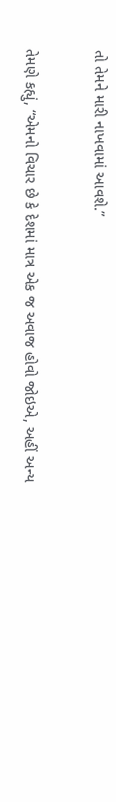તો તેમને મારી નાખવામાં આવશે.”

તેમણે કહ્યું, “એમનો વિચાર છે કે દેશમાં માત્ર એક જ અવાજ હોવો જોઇએ, અહીં અન્ય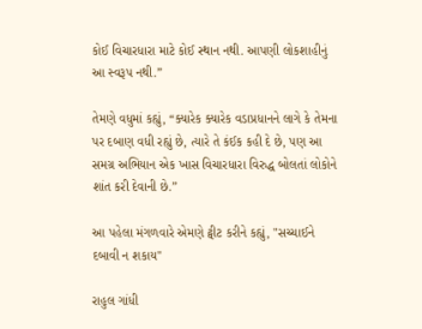કોઈ વિચારધારા માટે કોઈ સ્થાન નથી. આપણી લોકશાહીનું આ સ્વરૂપ નથી.”

તેમણે વધુમાં કહ્યું, “ક્યારેક ક્યારેક વડાપ્રધાનને લાગે કે તેમના પર દબાણ વધી રહ્યું છે, ત્યારે તે કંઈક કહી દે છે, પણ આ સમગ્ર અભિયાન એક ખાસ વિચારધારા વિરુદ્ધ બોલતાં લોકોને શાંત કરી દેવાની છે.”

આ પહેલા મંગળવારે એમણે ટ્વીટ કરીને કહ્યું, "સચ્ચાઈને દબાવી ન શકાય"

રાહુલ ગાંધી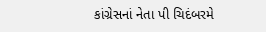કાંગ્રેસનાં નેતા પી ચિદંબરમે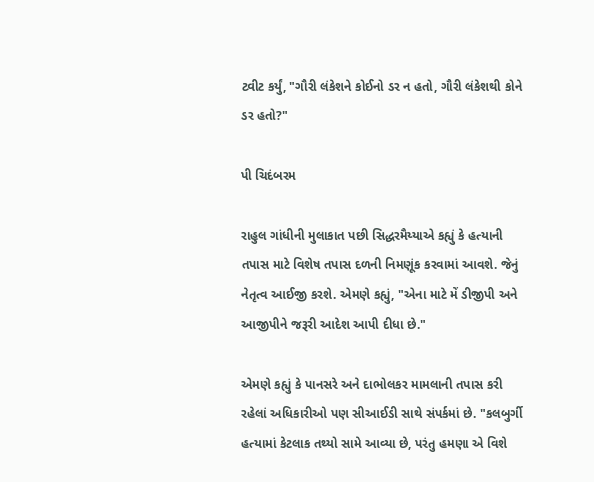ટ્વીટ કર્યું, "ગૌરી લંકેશને કોઈનો ડર ન હતો, ગૌરી લંકેશથી કોને ડર હતો?"

પી ચિદંબરમ

રાહુલ ગાંધીની મુલાકાત પછી સિદ્ધરમૈય્યાએ કહ્યું કે હત્યાની તપાસ માટે વિશેષ તપાસ દળની નિમણૂંક કરવામાં આવશે. જેનું નેતૃત્વ આઈજી કરશે. એમણે કહ્યું, "એના માટે મેં ડીજીપી અને આજીપીને જરૂરી આદેશ આપી દીધા છે."

એમણે કહ્યું કે પાનસરે અને દાભોલકર મામલાની તપાસ કરી રહેલાં અધિકારીઓ પણ સીઆઈડી સાથે સંપર્કમાં છે. "કલબુર્ગી હત્યામાં કેટલાક તથ્યો સામે આવ્યા છે, પરંતુ હમણા એ વિશે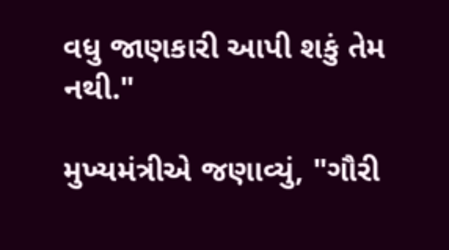વધુ જાણકારી આપી શકું તેમ નથી."

મુખ્યમંત્રીએ જણાવ્યું, "ગૌરી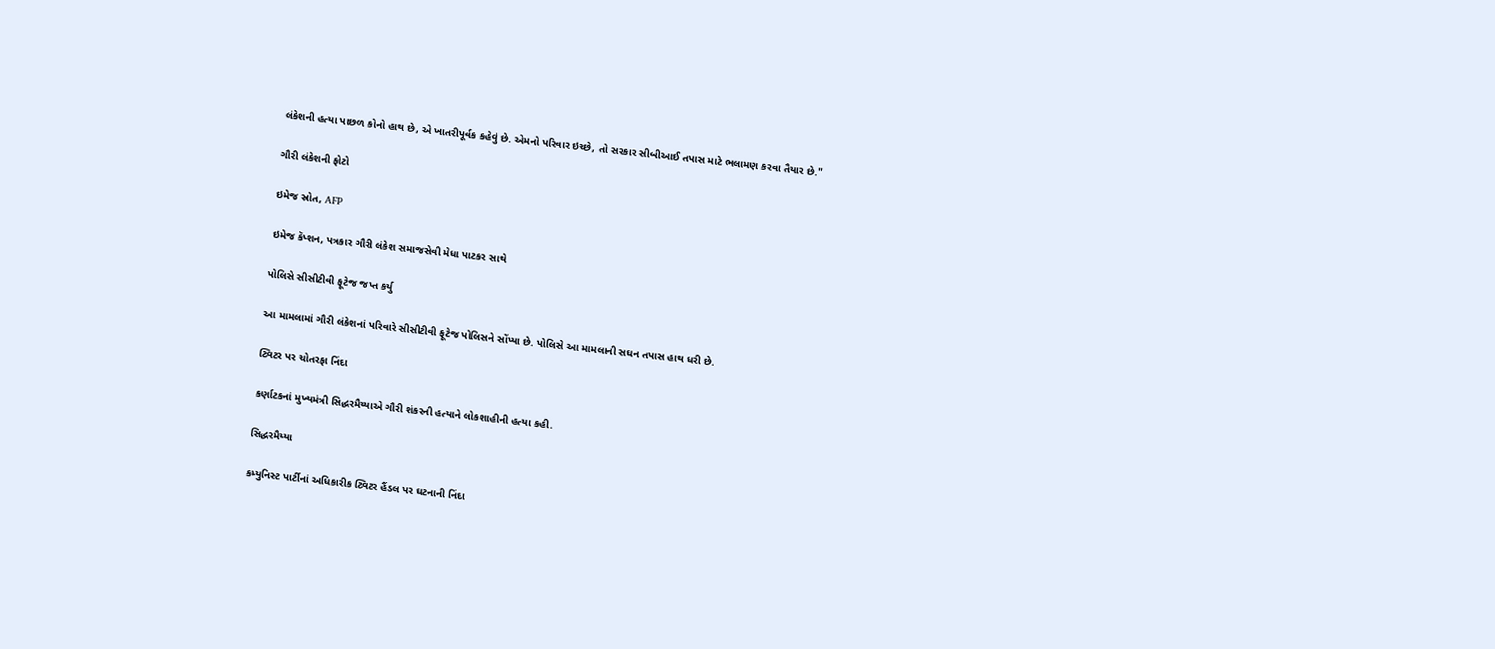લંકેશની હત્યા પાછળ કોનો હાથ છે, એ ખાતરીપૂર્વક કહેવું છે. એમનો પરિવાર ઇચ્છે, તો સરકાર સીબીઆઈ તપાસ માટે ભલામણ કરવા તૈયાર છે."

ગૌરી લંકેશની ફોટો

ઇમેજ સ્રોત, AFP

ઇમેજ કૅપ્શન, પત્રકાર ગૌરી લંકેશ સમાજસેવી મેધા પાટકર સાથે

પોલિસે સીસીટીવી ફૂટેજ જપ્ત કર્યુ

આ મામલામાં ગૌરી લંકેશનાં પરિવારે સીસીટીવી ફૂટેજ પોલિસને સોંપ્યા છે. પોલિસે આ મામલાની સઘન તપાસ હાથ ધરી છે.

ટ્વિટર પર ચોતરફા નિંદા

કર્ણાટકનાં મુખ્યમંત્રી સિદ્ધરમૈય્યાએ ગૌરી શંકરની હત્યાને લોકશાહીની હત્યા કહી.

સિદ્ધરમૈય્યા

કમ્યુનિસ્ટ પાર્ટીનાં અધિકારીક ટ્વિટર હૈંડલ પર ઘટનાની નિંદા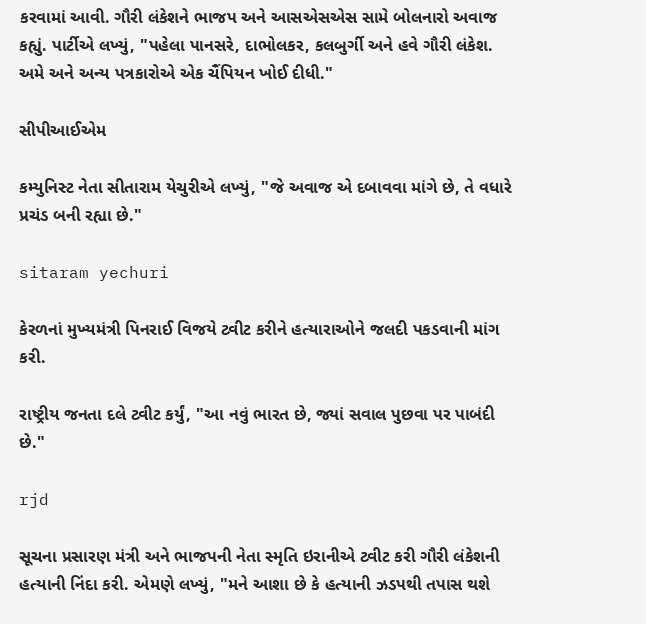કરવામાં આવી. ગૌરી લંકેશને ભાજપ અને આસએસએસ સામે બોલનારો અવાજ કહ્યું. પાર્ટીએ લખ્યું, "પહેલા પાનસરે, દાભોલકર, કલબુર્ગી અને હવે ગૌરી લંકેશ. અમે અને અન્ય પત્રકારોએ એક ચૈંપિયન ખોઈ દીધી."

સીપીઆઈએમ

કમ્યુનિસ્ટ નેતા સીતારામ યેચુરીએ લખ્યું, "જે અવાજ એ દબાવવા માંગે છે, તે વધારે પ્રચંડ બની રહ્યા છે."

sitaram yechuri

કેરળનાં મુખ્યમંત્રી પિનરાઈ વિજયે ટ્વીટ કરીને હત્યારાઓને જલદી પકડવાની માંગ કરી.

રાષ્ટ્રીય જનતા દલે ટ્વીટ કર્યું, "આ નવું ભારત છે, જ્યાં સવાલ પુછવા પર પાબંદી છે."

rjd

સૂચના પ્રસારણ મંત્રી અને ભાજપની નેતા સ્મૃતિ ઇરાનીએ ટ્વીટ કરી ગૌરી લંકેશની હત્યાની નિંદા કરી. એમણે લખ્યું, "મને આશા છે કે હત્યાની ઝડપથી તપાસ થશે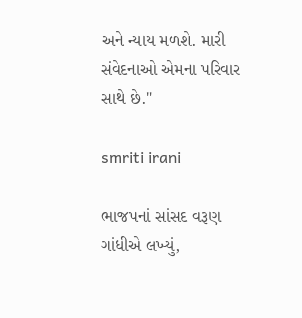અને ન્યાય મળશે. મારી સંવેદનાઓ એમના પરિવાર સાથે છે."

smriti irani

ભાજપનાં સાંસદ વરૂણ ગાંધીએ લખ્યું,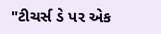"ટીચર્સ ડે પર એક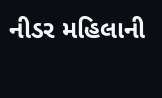નીડર મહિલાની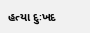હત્યા દુઃખદ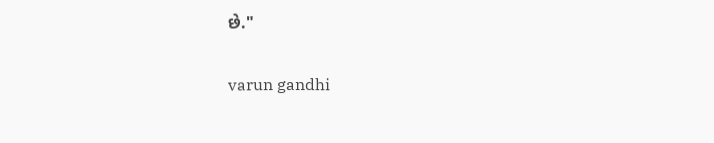છે."

varun gandhi